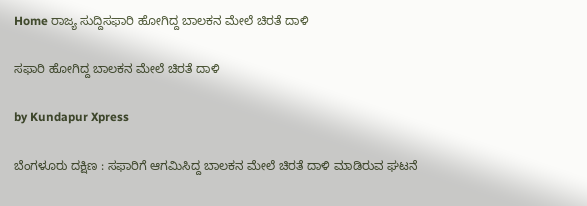Home ರಾಜ್ಯ ಸುದ್ದಿಸಫಾರಿ ಹೋಗಿದ್ದ ಬಾಲಕನ ಮೇಲೆ ಚಿರತೆ ದಾಳಿ

ಸಫಾರಿ ಹೋಗಿದ್ದ ಬಾಲಕನ ಮೇಲೆ ಚಿರತೆ ದಾಳಿ

by Kundapur Xpress

ಬೆಂಗಳೂರು ದಕ್ಷಿಣ : ಸಫಾರಿಗೆ ಆಗಮಿಸಿದ್ದ ಬಾಲಕನ ಮೇಲೆ ಚಿರತೆ ದಾಳಿ ಮಾಡಿರುವ ಘಟನೆ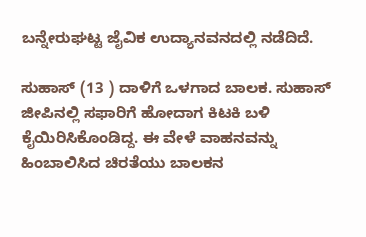ಬನ್ನೇರುಘಟ್ಟ ಜೈವಿಕ ಉದ್ಯಾನವನದಲ್ಲಿ ನಡೆದಿದೆ.

ಸುಹಾಸ್ (13 ) ದಾಳಿಗೆ ಒಳಗಾದ ಬಾಲಕ. ಸುಹಾಸ್ ಜೀಪಿನಲ್ಲಿ ಸಫಾರಿಗೆ ಹೋದಾಗ ಕಿಟಕಿ ಬಳಿ ಕೈಯಿರಿಸಿಕೊಂಡಿದ್ದ. ಈ ವೇಳೆ ವಾಹನವನ್ನು ಹಿಂಬಾಲಿಸಿದ ಚಿರತೆಯು ಬಾಲಕನ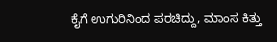ಕೈಗೆ ಉಗುರಿನಿಂದ ಪರಚಿದ್ದು, ಮಾಂಸ ಕಿತ್ತು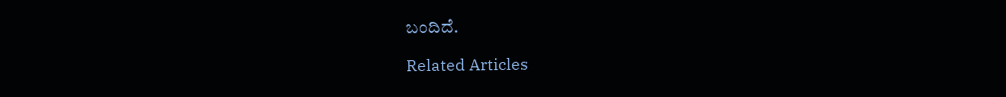ಬಂದಿದೆ.

Related Articles